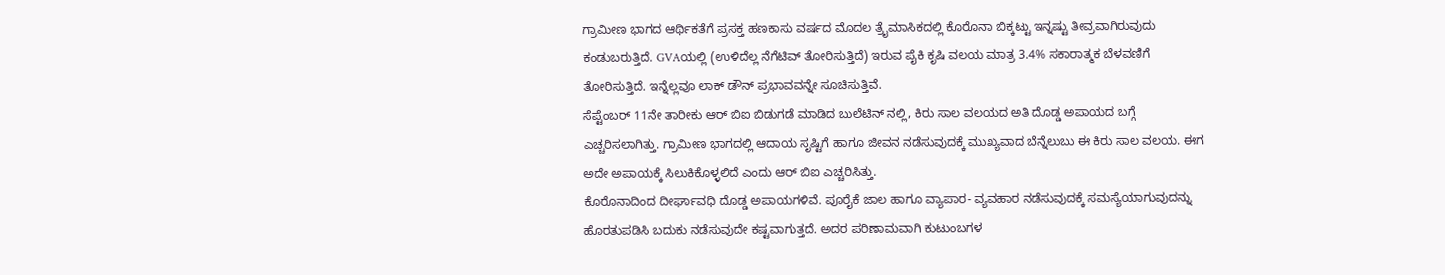ಗ್ರಾಮೀಣ ಭಾಗದ ಆರ್ಥಿಕತೆಗೆ ಪ್ರಸಕ್ತ ಹಣಕಾಸು ವರ್ಷದ ಮೊದಲ ತ್ರೈಮಾಸಿಕದಲ್ಲಿ ಕೊರೊನಾ ಬಿಕ್ಕಟ್ಟು ಇನ್ನಷ್ಟು ತೀವ್ರವಾಗಿರುವುದು ಕಂಡುಬರುತ್ತಿದೆ. GVAಯಲ್ಲಿ (ಉಳಿದೆಲ್ಲ ನೆಗೆಟಿವ್ ತೋರಿಸುತ್ತಿದೆ) ಇರುವ ಪೈಕಿ ಕೃಷಿ ವಲಯ ಮಾತ್ರ 3.4% ಸಕಾರಾತ್ಮಕ ಬೆಳವಣಿಗೆ ತೋರಿಸುತ್ತಿದೆ. ಇನ್ನೆಲ್ಲವೂ ಲಾಕ್ ಡೌನ್ ಪ್ರಭಾವವನ್ನೇ ಸೂಚಿಸುತ್ತಿವೆ.
ಸೆಪ್ಟೆಂಬರ್ 11ನೇ ತಾರೀಕು ಆರ್ ಬಿಐ ಬಿಡುಗಡೆ ಮಾಡಿದ ಬುಲೆಟಿನ್ ನಲ್ಲಿ, ಕಿರು ಸಾಲ ವಲಯದ ಅತಿ ದೊಡ್ಡ ಅಪಾಯದ ಬಗ್ಗೆ ಎಚ್ಚರಿಸಲಾಗಿತ್ತು. ಗ್ರಾಮೀಣ ಭಾಗದಲ್ಲಿ ಆದಾಯ ಸೃಷ್ಟಿಗೆ ಹಾಗೂ ಜೀವನ ನಡೆಸುವುದಕ್ಕೆ ಮುಖ್ಯವಾದ ಬೆನ್ನೆಲುಬು ಈ ಕಿರು ಸಾಲ ವಲಯ. ಈಗ ಅದೇ ಅಪಾಯಕ್ಕೆ ಸಿಲುಕಿಕೊಳ್ಳಲಿದೆ ಎಂದು ಆರ್ ಬಿಐ ಎಚ್ಚರಿಸಿತ್ತು.
ಕೊರೊನಾದಿಂದ ದೀರ್ಘಾವಧಿ ದೊಡ್ಡ ಅಪಾಯಗಳಿವೆ. ಪೂರೈಕೆ ಜಾಲ ಹಾಗೂ ವ್ಯಾಪಾರ- ವ್ಯವಹಾರ ನಡೆಸುವುದಕ್ಕೆ ಸಮಸ್ಯೆಯಾಗುವುದನ್ನು ಹೊರತುಪಡಿಸಿ ಬದುಕು ನಡೆಸುವುದೇ ಕಷ್ಟವಾಗುತ್ತದೆ. ಅದರ ಪರಿಣಾಮವಾಗಿ ಕುಟುಂಬಗಳ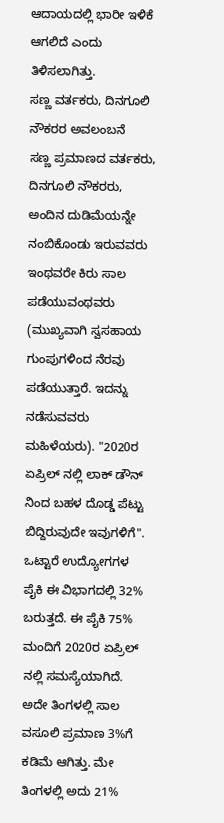ಆದಾಯದಲ್ಲಿ ಭಾರೀ ಇಳಿಕೆ ಆಗಲಿದೆ ಎಂದು ತಿಳಿಸಲಾಗಿತ್ತು.
ಸಣ್ಣ ವರ್ತಕರು, ದಿನಗೂಲಿ ನೌಕರರ ಅವಲಂಬನೆ
ಸಣ್ಣ ಪ್ರಮಾಣದ ವರ್ತಕರು, ದಿನಗೂಲಿ ನೌಕರರು, ಅಂದಿನ ದುಡಿಮೆಯನ್ನೇ ನಂಬಿಕೊಂಡು ಇರುವವರು ಇಂಥವರೇ ಕಿರು ಸಾಲ ಪಡೆಯುವಂಥವರು (ಮುಖ್ಯವಾಗಿ ಸ್ವಸಹಾಯ ಗುಂಪುಗಳಿಂದ ನೆರವು ಪಡೆಯುತ್ತಾರೆ. ಇದನ್ನು ನಡೆಸುವವರು ಮಹಿಳೆಯರು). "2020ರ ಏಪ್ರಿಲ್ ನಲ್ಲಿ ಲಾಕ್ ಡೌನ್ ನಿಂದ ಬಹಳ ದೊಡ್ಡ ಪೆಟ್ಟು ಬಿದ್ದಿರುವುದೇ ಇವುಗಳಿಗೆ". ಒಟ್ಟಾರೆ ಉದ್ಯೋಗಗಳ ಪೈಕಿ ಈ ವಿಭಾಗದಲ್ಲಿ 32% ಬರುತ್ತದೆ. ಈ ಪೈಕಿ 75% ಮಂದಿಗೆ 2020ರ ಏಪ್ರಿಲ್ ನಲ್ಲಿ ಸಮಸ್ಯೆಯಾಗಿದೆ. ಅದೇ ತಿಂಗಳಲ್ಲಿ ಸಾಲ ವಸೂಲಿ ಪ್ರಮಾಣ 3%ಗೆ ಕಡಿಮೆ ಆಗಿತ್ತು. ಮೇ ತಿಂಗಳಲ್ಲಿ ಅದು 21%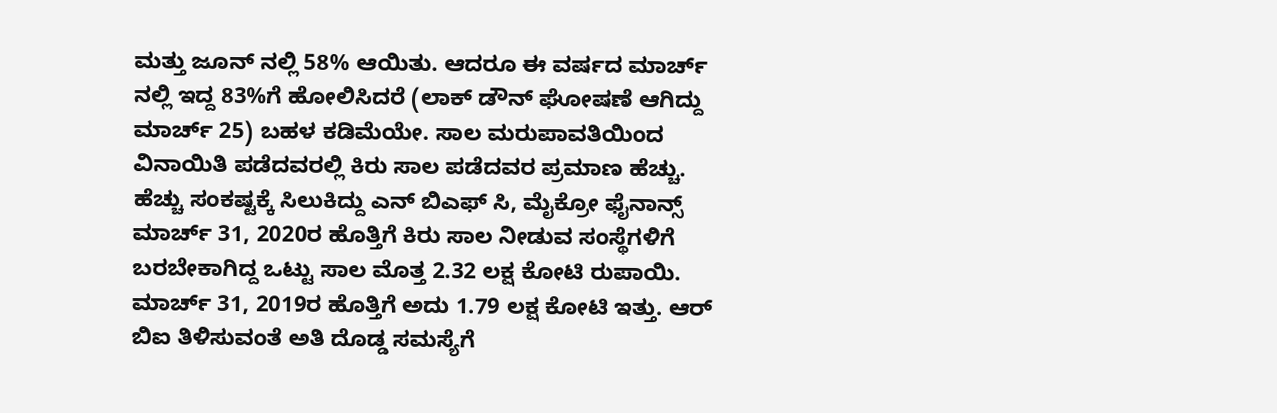ಮತ್ತು ಜೂನ್ ನಲ್ಲಿ 58% ಆಯಿತು. ಆದರೂ ಈ ವರ್ಷದ ಮಾರ್ಚ್ ನಲ್ಲಿ ಇದ್ದ 83%ಗೆ ಹೋಲಿಸಿದರೆ (ಲಾಕ್ ಡೌನ್ ಘೋಷಣೆ ಆಗಿದ್ದು ಮಾರ್ಚ್ 25) ಬಹಳ ಕಡಿಮೆಯೇ. ಸಾಲ ಮರುಪಾವತಿಯಿಂದ ವಿನಾಯಿತಿ ಪಡೆದವರಲ್ಲಿ ಕಿರು ಸಾಲ ಪಡೆದವರ ಪ್ರಮಾಣ ಹೆಚ್ಚು.
ಹೆಚ್ಚು ಸಂಕಷ್ಟಕ್ಕೆ ಸಿಲುಕಿದ್ದು ಎನ್ ಬಿಎಫ್ ಸಿ, ಮೈಕ್ರೋ ಫೈನಾನ್ಸ್
ಮಾರ್ಚ್ 31, 2020ರ ಹೊತ್ತಿಗೆ ಕಿರು ಸಾಲ ನೀಡುವ ಸಂಸ್ಥೆಗಳಿಗೆ ಬರಬೇಕಾಗಿದ್ದ ಒಟ್ಟು ಸಾಲ ಮೊತ್ತ 2.32 ಲಕ್ಷ ಕೋಟಿ ರುಪಾಯಿ. ಮಾರ್ಚ್ 31, 2019ರ ಹೊತ್ತಿಗೆ ಅದು 1.79 ಲಕ್ಷ ಕೋಟಿ ಇತ್ತು. ಆರ್ ಬಿಐ ತಿಳಿಸುವಂತೆ ಅತಿ ದೊಡ್ಡ ಸಮಸ್ಯೆಗೆ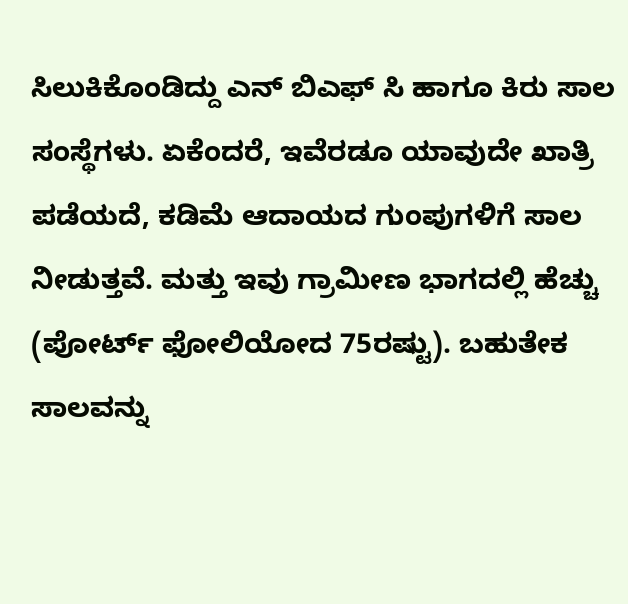ಸಿಲುಕಿಕೊಂಡಿದ್ದು ಎನ್ ಬಿಎಫ್ ಸಿ ಹಾಗೂ ಕಿರು ಸಾಲ ಸಂಸ್ಥೆಗಳು. ಏಕೆಂದರೆ, ಇವೆರಡೂ ಯಾವುದೇ ಖಾತ್ರಿ ಪಡೆಯದೆ, ಕಡಿಮೆ ಆದಾಯದ ಗುಂಪುಗಳಿಗೆ ಸಾಲ ನೀಡುತ್ತವೆ. ಮತ್ತು ಇವು ಗ್ರಾಮೀಣ ಭಾಗದಲ್ಲಿ ಹೆಚ್ಚು (ಪೋರ್ಟ್ ಫೋಲಿಯೋದ 75ರಷ್ಟು). ಬಹುತೇಕ ಸಾಲವನ್ನು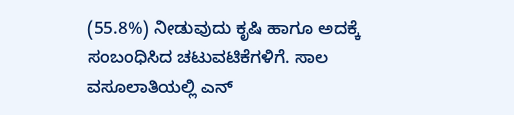(55.8%) ನೀಡುವುದು ಕೃಷಿ ಹಾಗೂ ಅದಕ್ಕೆ ಸಂಬಂಧಿಸಿದ ಚಟುವಟಿಕೆಗಳಿಗೆ. ಸಾಲ ವಸೂಲಾತಿಯಲ್ಲಿ ಎನ್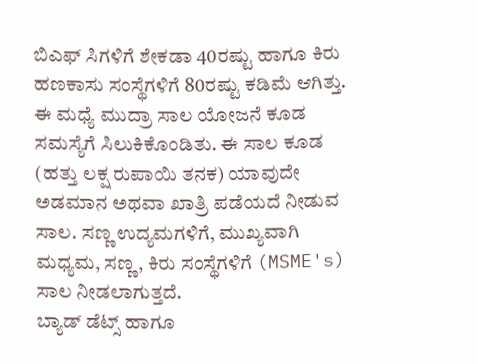ಬಿಎಫ್ ಸಿಗಳಿಗೆ ಶೇಕಡಾ 40ರಷ್ಟು ಹಾಗೂ ಕಿರು ಹಣಕಾಸು ಸಂಸ್ಥೆಗಳಿಗೆ 80ರಷ್ಟು ಕಡಿಮೆ ಆಗಿತ್ತು. ಈ ಮಧ್ಯೆ ಮುದ್ರಾ ಸಾಲ ಯೋಜನೆ ಕೂಡ ಸಮಸ್ಯೆಗೆ ಸಿಲುಕಿಕೊಂಡಿತು. ಈ ಸಾಲ ಕೂಡ (ಹತ್ತು ಲಕ್ಷ ರುಪಾಯಿ ತನಕ) ಯಾವುದೇ ಅಡಮಾನ ಅಥವಾ ಖಾತ್ರಿ ಪಡೆಯದೆ ನೀಡುವ ಸಾಲ. ಸಣ್ಣ ಉದ್ಯಮಗಳಿಗೆ, ಮುಖ್ಯವಾಗಿ ಮಧ್ಯಮ, ಸಣ್ಣ, ಕಿರು ಸಂಸ್ಥೆಗಳಿಗೆ (MSME's) ಸಾಲ ನೀಡಲಾಗುತ್ತದೆ.
ಬ್ಯಾಡ್ ಡೆಟ್ಸ್ ಹಾಗೂ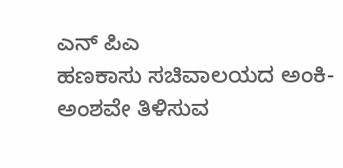ಎನ್ ಪಿಎ
ಹಣಕಾಸು ಸಚಿವಾಲಯದ ಅಂಕಿ- ಅಂಶವೇ ತಿಳಿಸುವ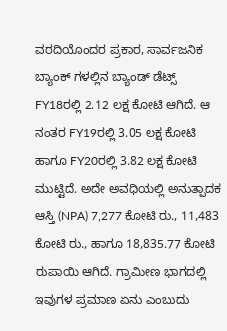ವರದಿಯೊಂದರ ಪ್ರಕಾರ, ಸಾರ್ವಜನಿಕ ಬ್ಯಾಂಕ್ ಗಳಲ್ಲಿನ ಬ್ಯಾಂಡ್ ಡೆಟ್ಸ್ FY18ರಲ್ಲಿ 2.12 ಲಕ್ಷ ಕೋಟಿ ಆಗಿದೆ. ಆ ನಂತರ FY19ರಲ್ಲಿ 3.05 ಲಕ್ಷ ಕೋಟಿ ಹಾಗೂ FY20ರಲ್ಲಿ 3.82 ಲಕ್ಷ ಕೋಟಿ ಮುಟ್ಟಿದೆ. ಅದೇ ಅವಧಿಯಲ್ಲಿ ಅನುತ್ಪಾದಕ ಆಸ್ತಿ (NPA) 7,277 ಕೋಟಿ ರು., 11,483 ಕೋಟಿ ರು., ಹಾಗೂ 18,835.77 ಕೋಟಿ ರುಪಾಯಿ ಆಗಿದೆ. ಗ್ರಾಮೀಣ ಭಾಗದಲ್ಲಿ ಇವುಗಳ ಪ್ರಮಾಣ ಏನು ಎಂಬುದು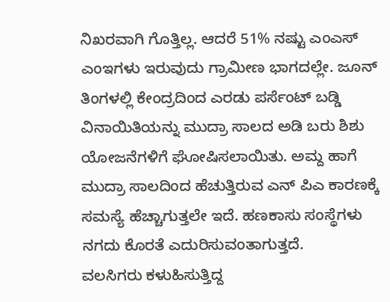ನಿಖರವಾಗಿ ಗೊತ್ತಿಲ್ಲ. ಆದರೆ 51% ನಷ್ಟು ಎಂಎಸ್ ಎಂಇಗಳು ಇರುವುದು ಗ್ರಾಮೀಣ ಭಾಗದಲ್ಲೇ. ಜೂನ್ ತಿಂಗಳಲ್ಲಿ ಕೇಂದ್ರದಿಂದ ಎರಡು ಪರ್ಸೆಂಟ್ ಬಡ್ಡಿ ವಿನಾಯಿತಿಯನ್ನು ಮುದ್ರಾ ಸಾಲದ ಅಡಿ ಬರು ಶಿಶು ಯೋಜನೆಗಳಿಗೆ ಘೋಷಿಸಲಾಯಿತು. ಅಮ್ದ ಹಾಗೆ ಮುದ್ರಾ ಸಾಲದಿಂದ ಹೆಚುತ್ತಿರುವ ಎನ್ ಪಿಎ ಕಾರಣಕ್ಕೆ ಸಮಸ್ಯೆ ಹೆಚ್ಚಾಗುತ್ತಲೇ ಇದೆ. ಹಣಕಾಸು ಸಂಸ್ಥೆಗಳು ನಗದು ಕೊರತೆ ಎದುರಿಸುವಂತಾಗುತ್ತದೆ.
ವಲಸಿಗರು ಕಳುಹಿಸುತ್ತಿದ್ದ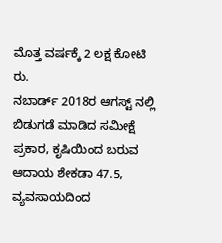ಮೊತ್ತ ವರ್ಷಕ್ಕೆ 2 ಲಕ್ಷ ಕೋಟಿ ರು.
ನಬಾರ್ಡ್ 2018ರ ಆಗಸ್ಟ್ ನಲ್ಲಿ ಬಿಡುಗಡೆ ಮಾಡಿದ ಸಮೀಕ್ಷೆ ಪ್ರಕಾರ, ಕೃಷಿಯಿಂದ ಬರುವ ಆದಾಯ ಶೇಕಡಾ 47.5, ವ್ಯವಸಾಯದಿಂದ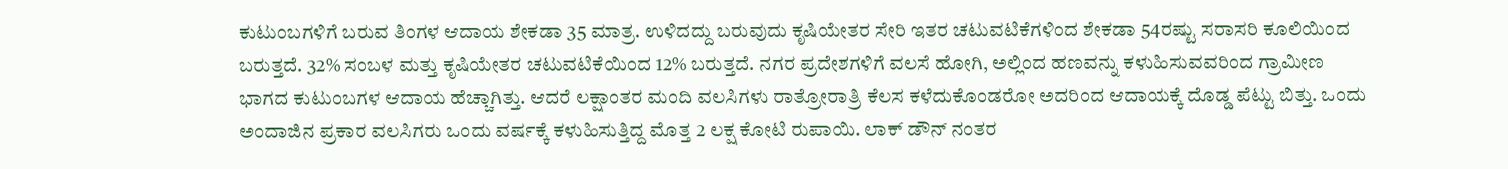ಕುಟುಂಬಗಳಿಗೆ ಬರುವ ತಿಂಗಳ ಆದಾಯ ಶೇಕಡಾ 35 ಮಾತ್ರ. ಉಳಿದದ್ದು ಬರುವುದು ಕೃಷಿಯೇತರ ಸೇರಿ ಇತರ ಚಟುವಟಿಕೆಗಳಿಂದ ಶೇಕಡಾ 54ರಷ್ಟು ಸರಾಸರಿ ಕೂಲಿಯಿಂದ ಬರುತ್ತದೆ. 32% ಸಂಬಳ ಮತ್ತು ಕೃಷಿಯೇತರ ಚಟುವಟಿಕೆಯಿಂದ 12% ಬರುತ್ತದೆ. ನಗರ ಪ್ರದೇಶಗಳಿಗೆ ವಲಸೆ ಹೋಗಿ, ಅಲ್ಲಿಂದ ಹಣವನ್ನು ಕಳುಹಿಸುವವರಿಂದ ಗ್ರಾಮೀಣ ಭಾಗದ ಕುಟುಂಬಗಳ ಆದಾಯ ಹೆಚ್ಚಾಗಿತ್ತು. ಆದರೆ ಲಕ್ಷಾಂತರ ಮಂದಿ ವಲಸಿಗಳು ರಾತ್ರೋರಾತ್ರಿ ಕೆಲಸ ಕಳೆದುಕೊಂಡರೋ ಅದರಿಂದ ಆದಾಯಕ್ಕೆ ದೊಡ್ಡ ಪೆಟ್ಟು ಬಿತ್ತು. ಒಂದು ಅಂದಾಜಿನ ಪ್ರಕಾರ ವಲಸಿಗರು ಒಂದು ವರ್ಷಕ್ಕೆ ಕಳುಹಿಸುತ್ತಿದ್ದ ಮೊತ್ತ 2 ಲಕ್ಷ ಕೋಟಿ ರುಪಾಯಿ. ಲಾಕ್ ಡೌನ್ ನಂತರ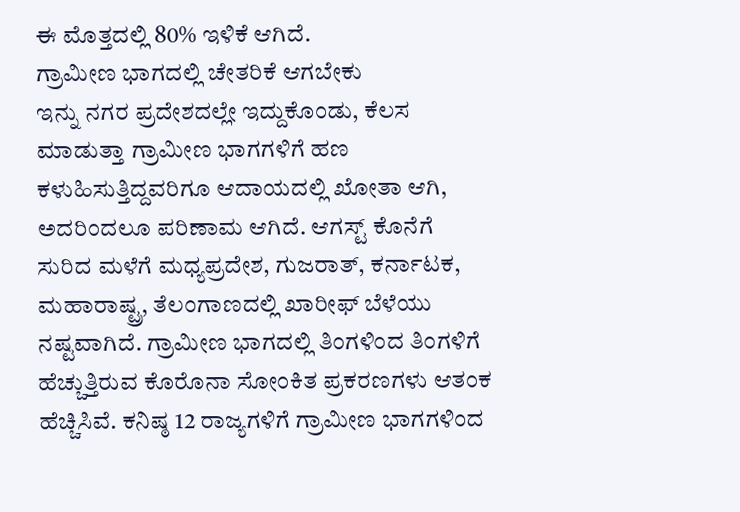ಈ ಮೊತ್ತದಲ್ಲಿ 80% ಇಳಿಕೆ ಆಗಿದೆ.
ಗ್ರಾಮೀಣ ಭಾಗದಲ್ಲಿ ಚೇತರಿಕೆ ಆಗಬೇಕು
ಇನ್ನು ನಗರ ಪ್ರದೇಶದಲ್ಲೇ ಇದ್ದುಕೊಂಡು, ಕೆಲಸ ಮಾಡುತ್ತಾ ಗ್ರಾಮೀಣ ಭಾಗಗಳಿಗೆ ಹಣ ಕಳುಹಿಸುತ್ತಿದ್ದವರಿಗೂ ಆದಾಯದಲ್ಲಿ ಖೋತಾ ಆಗಿ, ಅದರಿಂದಲೂ ಪರಿಣಾಮ ಆಗಿದೆ. ಆಗಸ್ಟ್ ಕೊನೆಗೆ ಸುರಿದ ಮಳೆಗೆ ಮಧ್ಯಪ್ರದೇಶ, ಗುಜರಾತ್, ಕರ್ನಾಟಕ, ಮಹಾರಾಷ್ಟ್ರ, ತೆಲಂಗಾಣದಲ್ಲಿ ಖಾರೀಫ್ ಬೆಳೆಯು ನಷ್ಟವಾಗಿದೆ. ಗ್ರಾಮೀಣ ಭಾಗದಲ್ಲಿ ತಿಂಗಳಿಂದ ತಿಂಗಳಿಗೆ ಹೆಚ್ಚುತ್ತಿರುವ ಕೊರೊನಾ ಸೋಂಕಿತ ಪ್ರಕರಣಗಳು ಆತಂಕ ಹೆಚ್ಚಿಸಿವೆ. ಕನಿಷ್ಠ 12 ರಾಜ್ಯಗಳಿಗೆ ಗ್ರಾಮೀಣ ಭಾಗಗಳಿಂದ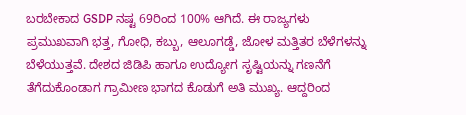ಬರಬೇಕಾದ GSDP ನಷ್ಟ 69ರಿಂದ 100% ಆಗಿದೆ. ಈ ರಾಜ್ಯಗಳು ಪ್ರಮುಖವಾಗಿ ಭತ್ತ, ಗೋಧಿ, ಕಬ್ಬು, ಆಲೂಗಡ್ಡೆ, ಜೋಳ ಮತ್ತಿತರ ಬೆಳೆಗಳನ್ನು ಬೆಳೆಯುತ್ತವೆ. ದೇಶದ ಜಿಡಿಪಿ ಹಾಗೂ ಉದ್ಯೋಗ ಸೃಷ್ಟಿಯನ್ನು ಗಣನೆಗೆ ತೆಗೆದುಕೊಂಡಾಗ ಗ್ರಾಮೀಣ ಭಾಗದ ಕೊಡುಗೆ ಅತಿ ಮುಖ್ಯ. ಆದ್ದರಿಂದ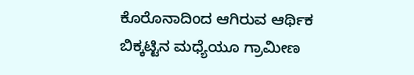ಕೊರೊನಾದಿಂದ ಆಗಿರುವ ಆರ್ಥಿಕ ಬಿಕ್ಕಟ್ಟಿನ ಮಧ್ಯೆಯೂ ಗ್ರಾಮೀಣ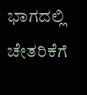ಭಾಗದಲ್ಲಿ ಚೇತರಿಕೆಗೆ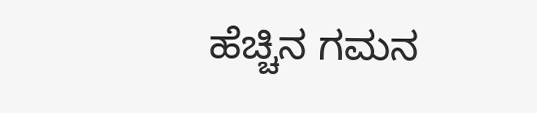ಹೆಚ್ಚಿನ ಗಮನ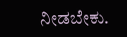ನೀಡಬೇಕು.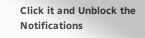Click it and Unblock the Notifications